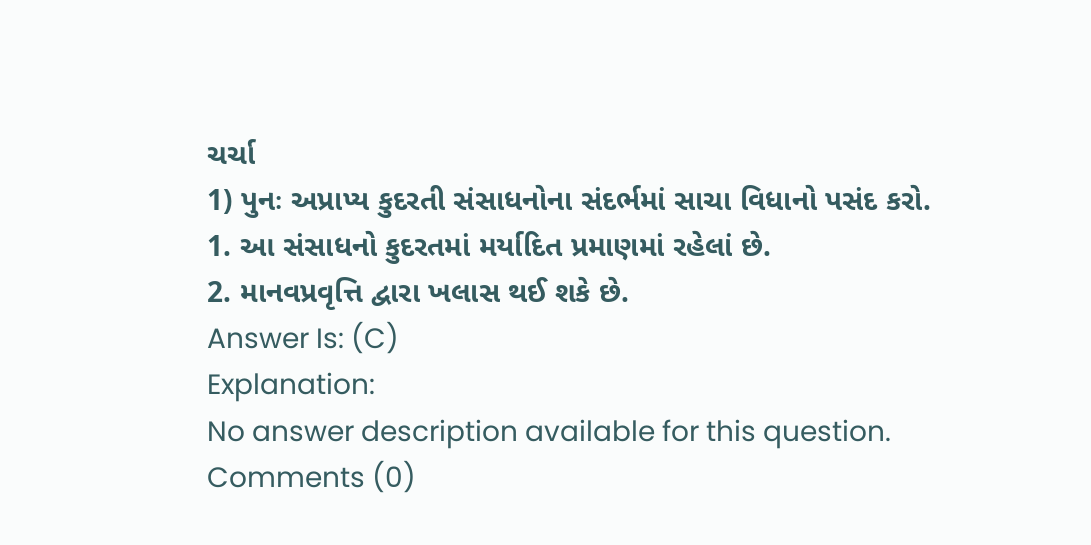ચર્ચા
1) પુનઃ અપ્રાપ્ય કુદરતી સંસાધનોના સંદર્ભમાં સાચા વિધાનો પસંદ કરો.
1. આ સંસાધનો કુદરતમાં મર્યાદિત પ્રમાણમાં રહેલાં છે.
2. માનવપ્રવૃત્તિ દ્વારા ખલાસ થઈ શકે છે.
Answer Is: (C)
Explanation:
No answer description available for this question.
Comments (0)